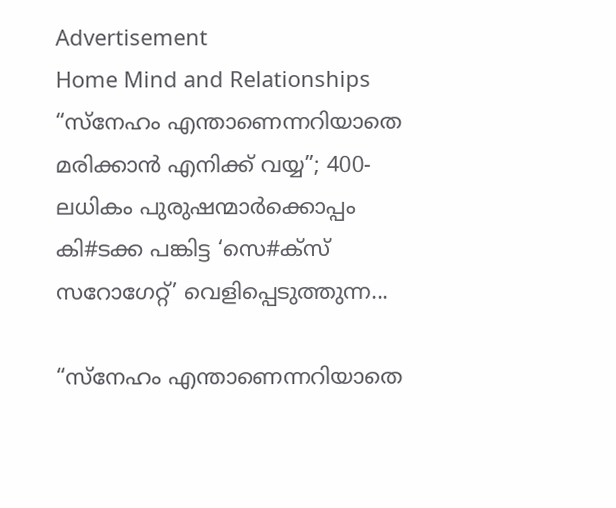Advertisement
Home Mind and Relationships “സ്നേഹം എന്താണെന്നറിയാതെ മരിക്കാൻ എനിക്ക് വയ്യ”; 400-ലധികം പുരുഷന്മാർക്കൊപ്പം കി#ടക്ക പങ്കിട്ട ‘സെ#ക്സ് സറോഗേറ്റ്’ വെളിപ്പെടുത്തുന്ന...

“സ്നേഹം എന്താണെന്നറിയാതെ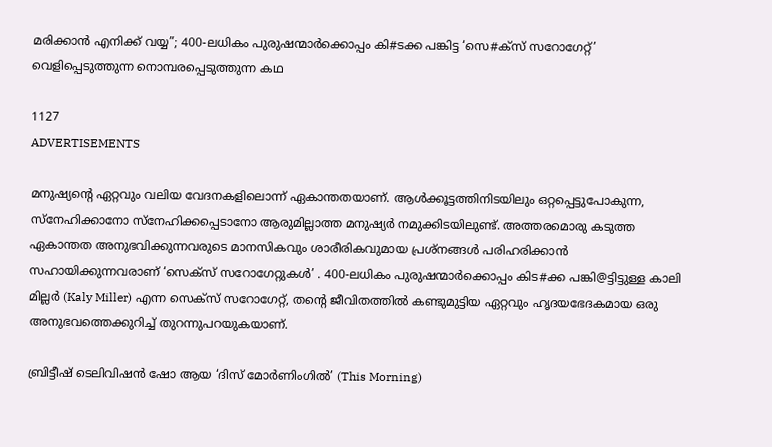മരിക്കാൻ എനിക്ക് വയ്യ”; 400-ലധികം പുരുഷന്മാർക്കൊപ്പം കി#ടക്ക പങ്കിട്ട ‘സെ#ക്സ് സറോഗേറ്റ്’ വെളിപ്പെടുത്തുന്ന നൊമ്പരപ്പെടുത്തുന്ന കഥ

1127
ADVERTISEMENTS

മനുഷ്യൻ്റെ ഏറ്റവും വലിയ വേദനകളിലൊന്ന് ഏകാന്തതയാണ്. ആൾക്കൂട്ടത്തിനിടയിലും ഒറ്റപ്പെട്ടുപോകുന്ന, സ്നേഹിക്കാനോ സ്നേഹിക്കപ്പെടാനോ ആരുമില്ലാത്ത മനുഷ്യർ നമുക്കിടയിലുണ്ട്. അത്തരമൊരു കടുത്ത ഏകാന്തത അനുഭവിക്കുന്നവരുടെ മാനസികവും ശാരീരികവുമായ പ്രശ്നങ്ങൾ പരിഹരിക്കാൻ സഹായിക്കുന്നവരാണ് ‘സെക്സ് സറോഗേറ്റുകൾ’ . 400-ലധികം പുരുഷന്മാർക്കൊപ്പം കിട#ക്ക പങ്കി@ട്ടിട്ടുള്ള കാലി മില്ലർ (Kaly Miller) എന്ന സെക്സ് സറോഗേറ്റ്, തൻ്റെ ജീവിതത്തിൽ കണ്ടുമുട്ടിയ ഏറ്റവും ഹൃദയഭേദകമായ ഒരു അനുഭവത്തെക്കുറിച്ച് തുറന്നുപറയുകയാണ്.

ബ്രിട്ടീഷ് ടെലിവിഷൻ ഷോ ആയ ‘ദിസ് മോർണിംഗിൽ’ (This Morning)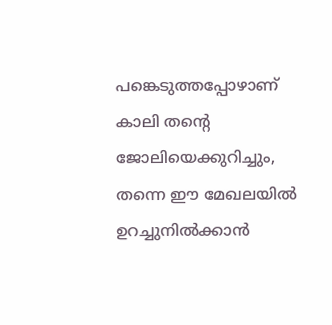പങ്കെടുത്തപ്പോഴാണ് കാലി തൻ്റെ ജോലിയെക്കുറിച്ചും, തന്നെ ഈ മേഖലയിൽ ഉറച്ചുനിൽക്കാൻ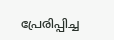പ്രേരിപ്പിച്ച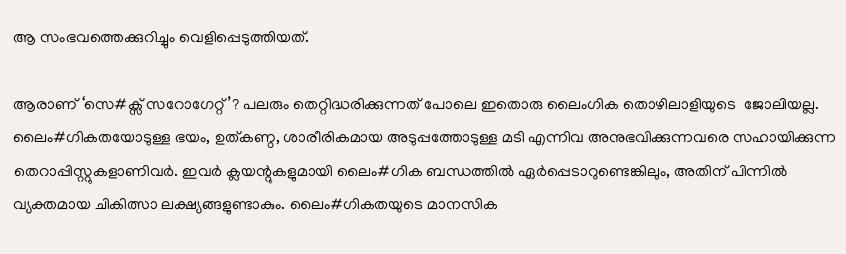ആ സംഭവത്തെക്കുറിച്ചും വെളിപ്പെടുത്തിയത്.

ആരാണ് ‘സെ#ക്സ് സറോഗേറ്റ്’? പലരും തെറ്റിദ്ധരിക്കുന്നത് പോലെ ഇതൊരു ലൈംഗിക തൊഴിലാളിയുടെ  ജോലിയല്ല. ലൈം#ഗികതയോടുള്ള ഭയം, ഉത്കണ്ഠ, ശാരീരികമായ അടുപ്പത്തോടുള്ള മടി എന്നിവ അനുഭവിക്കുന്നവരെ സഹായിക്കുന്ന തെറാപ്പിസ്റ്റുകളാണിവർ. ഇവർ ക്ലയന്റുകളുമായി ലൈം#ഗിക ബന്ധത്തിൽ ഏർപ്പെടാറുണ്ടെങ്കിലും, അതിന് പിന്നിൽ വ്യക്തമായ ചികിത്സാ ലക്ഷ്യങ്ങളുണ്ടാകും. ലൈം#ഗികതയുടെ മാനസിക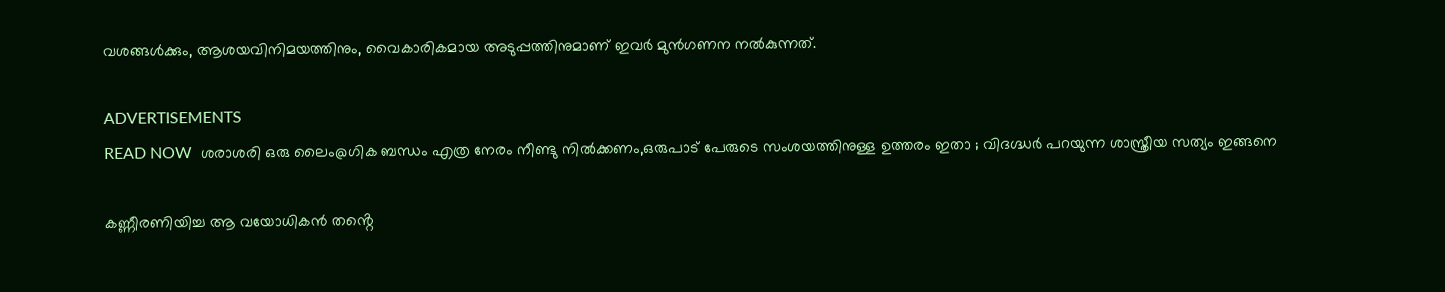വശങ്ങൾക്കും, ആശയവിനിമയത്തിനും, വൈകാരികമായ അടുപ്പത്തിനുമാണ് ഇവർ മുൻഗണന നൽകുന്നത്.

ADVERTISEMENTS
READ NOW  ശരാശരി ഒരു ലൈം@ഗിക ബന്ധം എത്ര നേരം നീണ്ടു നിൽക്കണം,ഒരുപാട് പേരുടെ സംശയത്തിനുള്ള ഉത്തരം ഇതാ ; വിദഗ്ദ്ധർ പറയുന്ന ശാസ്ത്രീയ സത്യം ഇങ്ങനെ

കണ്ണീരണിയിച്ച ആ വയോധികൻ തൻ്റെ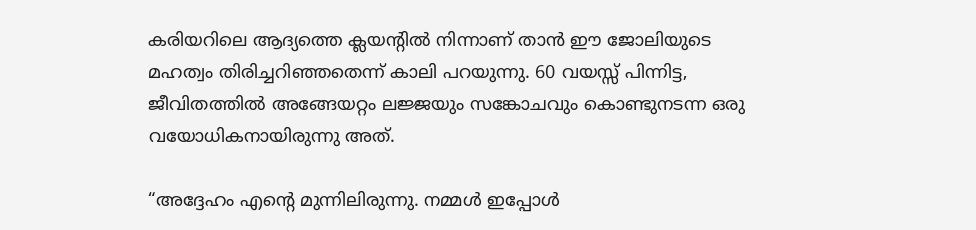കരിയറിലെ ആദ്യത്തെ ക്ലയന്റിൽ നിന്നാണ് താൻ ഈ ജോലിയുടെ മഹത്വം തിരിച്ചറിഞ്ഞതെന്ന് കാലി പറയുന്നു. 60 വയസ്സ് പിന്നിട്ട, ജീവിതത്തിൽ അങ്ങേയറ്റം ലജ്ജയും സങ്കോചവും കൊണ്ടുനടന്ന ഒരു വയോധികനായിരുന്നു അത്.

“അദ്ദേഹം എൻ്റെ മുന്നിലിരുന്നു. നമ്മൾ ഇപ്പോൾ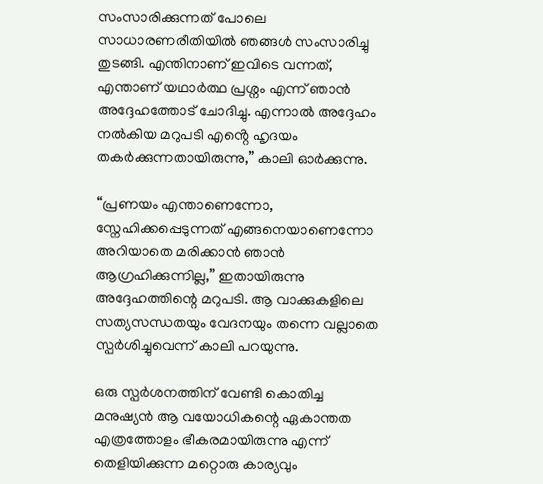സംസാരിക്കുന്നത് പോലെ സാധാരണരീതിയിൽ ഞങ്ങൾ സംസാരിച്ചു തുടങ്ങി. എന്തിനാണ് ഇവിടെ വന്നത്, എന്താണ് യഥാർത്ഥ പ്രശ്നം എന്ന് ഞാൻ അദ്ദേഹത്തോട് ചോദിച്ചു. എന്നാൽ അദ്ദേഹം നൽകിയ മറുപടി എൻ്റെ ഹൃദയം തകർക്കുന്നതായിരുന്നു,” കാലി ഓർക്കുന്നു.

“പ്രണയം എന്താണെന്നോ, സ്നേഹിക്കപ്പെടുന്നത് എങ്ങനെയാണെന്നോ അറിയാതെ മരിക്കാൻ ഞാൻ ആഗ്രഹിക്കുന്നില്ല,” ഇതായിരുന്നു അദ്ദേഹത്തിന്റെ മറുപടി. ആ വാക്കുകളിലെ സത്യസന്ധതയും വേദനയും തന്നെ വല്ലാതെ സ്പർശിച്ചുവെന്ന് കാലി പറയുന്നു.

ഒരു സ്പർശനത്തിന് വേണ്ടി കൊതിച്ച മനുഷ്യൻ ആ വയോധികന്റെ ഏകാന്തത എത്രത്തോളം ഭീകരമായിരുന്നു എന്ന് തെളിയിക്കുന്ന മറ്റൊരു കാര്യവും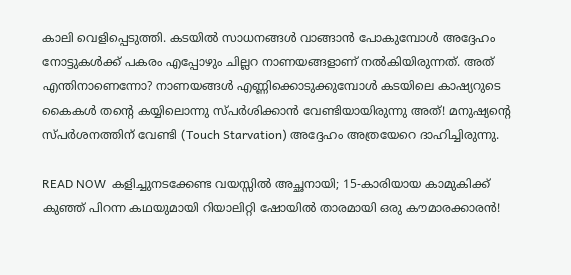കാലി വെളിപ്പെടുത്തി. കടയിൽ സാധനങ്ങൾ വാങ്ങാൻ പോകുമ്പോൾ അദ്ദേഹം നോട്ടുകൾക്ക് പകരം എപ്പോഴും ചില്ലറ നാണയങ്ങളാണ് നൽകിയിരുന്നത്. അത് എന്തിനാണെന്നോ? നാണയങ്ങൾ എണ്ണിക്കൊടുക്കുമ്പോൾ കടയിലെ കാഷ്യറുടെ കൈകൾ തന്റെ കയ്യിലൊന്നു സ്പർശിക്കാൻ വേണ്ടിയായിരുന്നു അത്! മനുഷ്യന്റെ സ്പർശനത്തിന് വേണ്ടി (Touch Starvation) അദ്ദേഹം അത്രയേറെ ദാഹിച്ചിരുന്നു.

READ NOW  കളിച്ചുനടക്കേണ്ട വയസ്സിൽ അച്ഛനായി; 15-കാരിയായ കാമുകിക്ക് കുഞ്ഞ് പിറന്ന കഥയുമായി റിയാലിറ്റി ഷോയിൽ താരമായി ഒരു കൗമാരക്കാരൻ!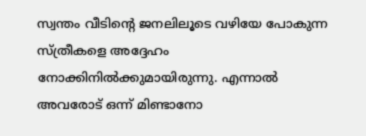സ്വന്തം വീടിന്റെ ജനലിലൂടെ വഴിയേ പോകുന്ന സ്ത്രീകളെ അദ്ദേഹം നോക്കിനിൽക്കുമായിരുന്നു. എന്നാൽ അവരോട് ഒന്ന് മിണ്ടാനോ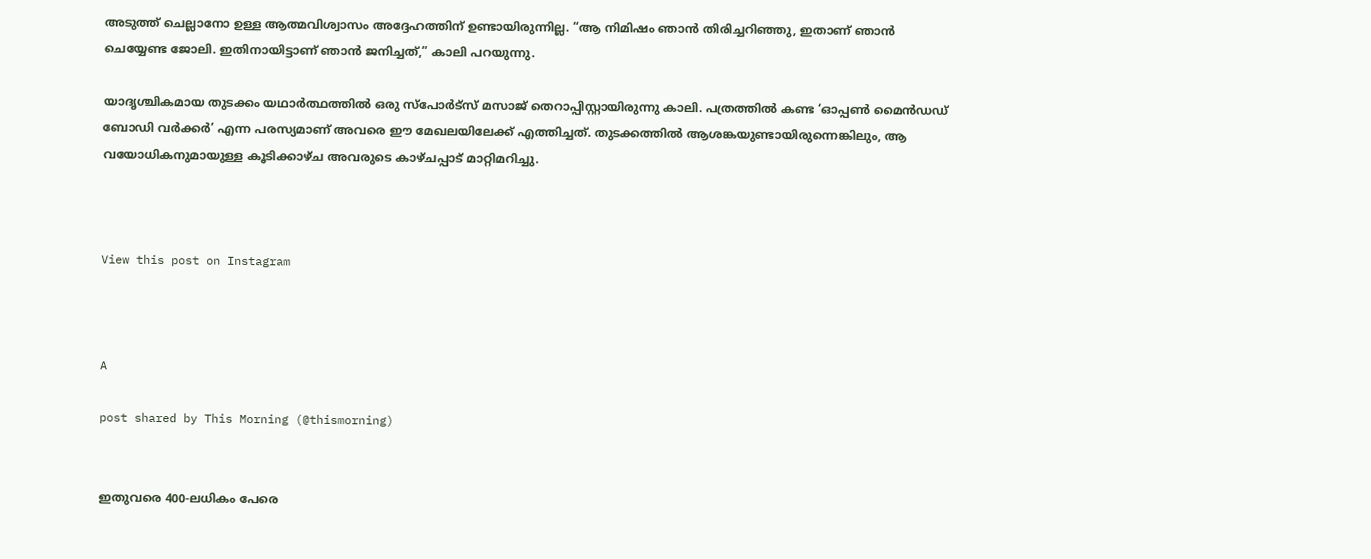അടുത്ത് ചെല്ലാനോ ഉള്ള ആത്മവിശ്വാസം അദ്ദേഹത്തിന് ഉണ്ടായിരുന്നില്ല. “ആ നിമിഷം ഞാൻ തിരിച്ചറിഞ്ഞു, ഇതാണ് ഞാൻ ചെയ്യേണ്ട ജോലി. ഇതിനായിട്ടാണ് ഞാൻ ജനിച്ചത്,” കാലി പറയുന്നു.

യാദൃശ്ചികമായ തുടക്കം യഥാർത്ഥത്തിൽ ഒരു സ്‌പോർട്‌സ് മസാജ് തെറാപ്പിസ്റ്റായിരുന്നു കാലി. പത്രത്തിൽ കണ്ട ‘ഓപ്പൺ മൈൻഡഡ് ബോഡി വർക്കർ’ എന്ന പരസ്യമാണ് അവരെ ഈ മേഖലയിലേക്ക് എത്തിച്ചത്. തുടക്കത്തിൽ ആശങ്കയുണ്ടായിരുന്നെങ്കിലും, ആ വയോധികനുമായുള്ള കൂടിക്കാഴ്ച അവരുടെ കാഴ്ചപ്പാട് മാറ്റിമറിച്ചു.



View this post on Instagram



A

post shared by This Morning (@thismorning)


ഇതുവരെ 400-ലധികം പേരെ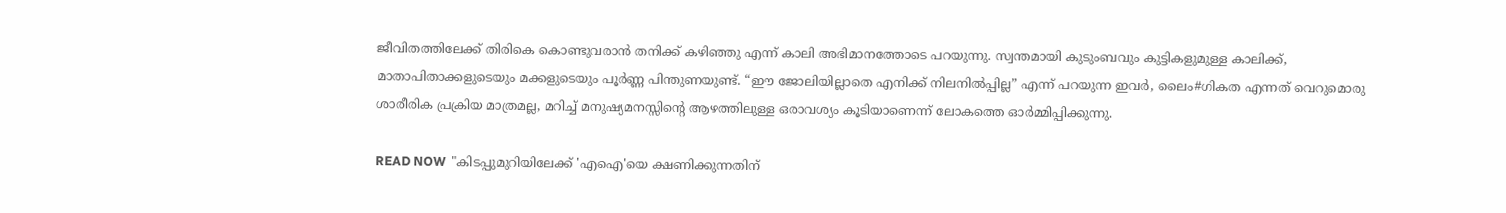ജീവിതത്തിലേക്ക് തിരികെ കൊണ്ടുവരാൻ തനിക്ക് കഴിഞ്ഞു എന്ന് കാലി അഭിമാനത്തോടെ പറയുന്നു. സ്വന്തമായി കുടുംബവും കുട്ടികളുമുള്ള കാലിക്ക്, മാതാപിതാക്കളുടെയും മക്കളുടെയും പൂർണ്ണ പിന്തുണയുണ്ട്. “ഈ ജോലിയില്ലാതെ എനിക്ക് നിലനിൽപ്പില്ല” എന്ന് പറയുന്ന ഇവർ, ലൈം#ഗികത എന്നത് വെറുമൊരു ശാരീരിക പ്രക്രിയ മാത്രമല്ല, മറിച്ച് മനുഷ്യമനസ്സിന്റെ ആഴത്തിലുള്ള ഒരാവശ്യം കൂടിയാണെന്ന് ലോകത്തെ ഓർമ്മിപ്പിക്കുന്നു.

READ NOW  "കിടപ്പുമുറിയിലേക്ക് 'എഐ'യെ ക്ഷണിക്കുന്നതിന്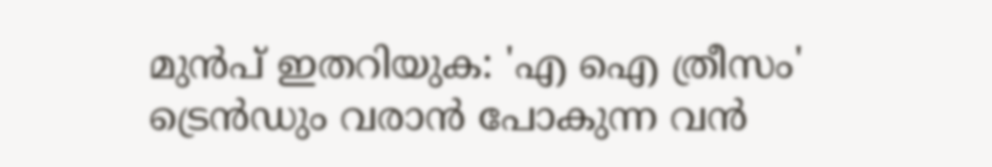മുൻപ് ഇതറിയുക: 'എ ഐ ത്രീസം' ട്രെൻഡും വരാൻ പോകുന്ന വൻ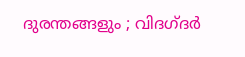ദുരന്തങ്ങളും ; വിദഗ്ദർ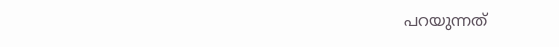പറയുന്നത്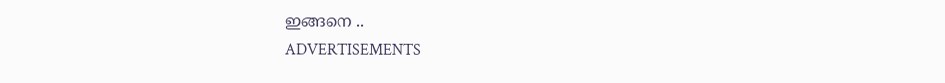ഇങ്ങനെ ..
ADVERTISEMENTS